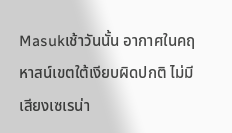Masukเช้าวันนั้น อากาศในคฤหาสน์เขตใต้เงียบผิดปกติ ไม่มีเสียงเซเรน่า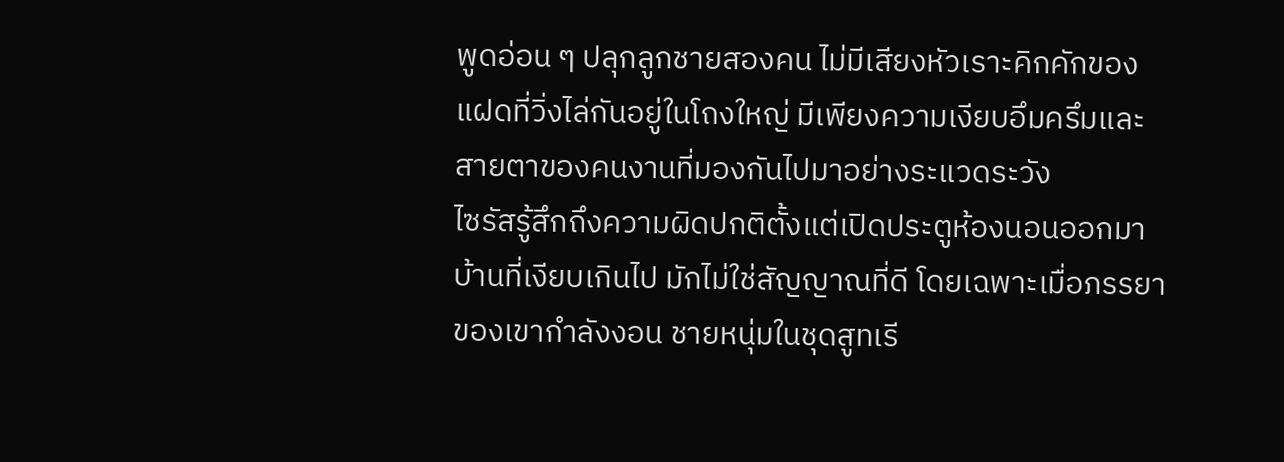พูดอ่อน ๆ ปลุกลูกชายสองคน ไม่มีเสียงหัวเราะคิกคักของแฝดที่วิ่งไล่กันอยู่ในโถงใหญ่ มีเพียงความเงียบอึมครึมและสายตาของคนงานที่มองกันไปมาอย่างระแวดระวัง
ไซรัสรู้สึกถึงความผิดปกติตั้งแต่เปิดประตูห้องนอนออกมา บ้านที่เงียบเกินไป มักไม่ใช่สัญญาณที่ดี โดยเฉพาะเมื่อภรรยาของเขากำลังงอน ชายหนุ่มในชุดสูทเรี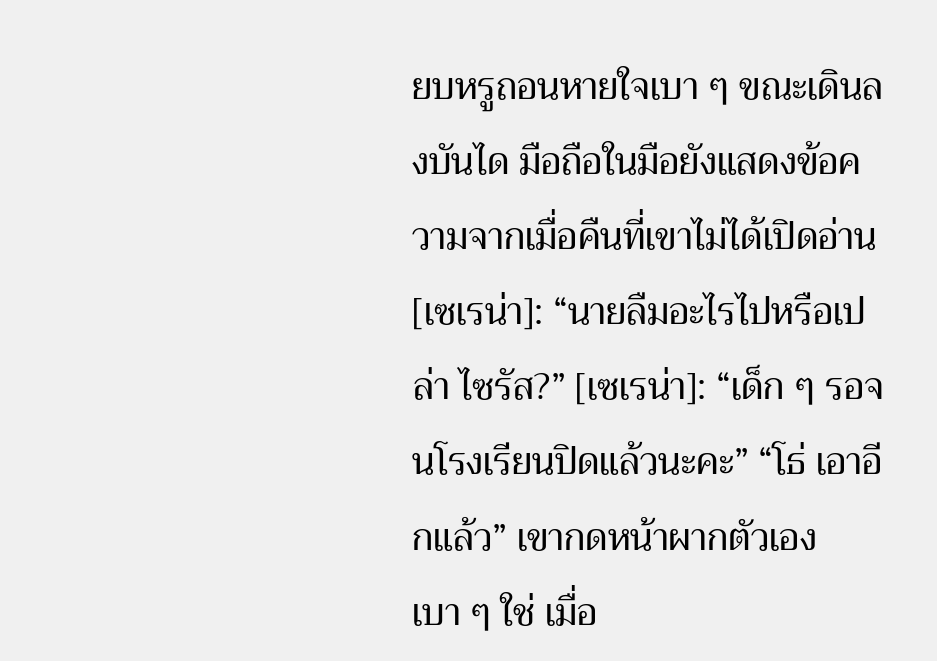ยบหรูถอนหายใจเบา ๆ ขณะเดินลงบันได มือถือในมือยังแสดงข้อความจากเมื่อคืนที่เขาไม่ได้เปิดอ่าน [เซเรน่า]: “นายลืมอะไรไปหรือเปล่า ไซรัส?” [เซเรน่า]: “เด็ก ๆ รอจนโรงเรียนปิดแล้วนะคะ” “โธ่ เอาอีกแล้ว” เขากดหน้าผากตัวเองเบา ๆ ใช่ เมื่อ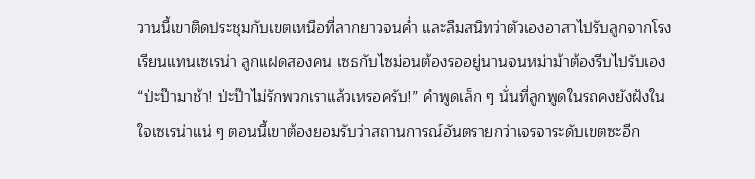วานนี้เขาติดประชุมกับเขตเหนือที่ลากยาวจนค่ำ และลืมสนิทว่าตัวเองอาสาไปรับลูกจากโรงเรียนแทนเซเรน่า ลูกแฝดสองคน เซธกับไซม่อนต้องรออยู่นานจนหม่าม้าต้องรีบไปรับเอง “ป่ะป๊ามาช้า! ป่ะป๊าไม่รักพวกเราแล้วเหรอครับ!” คำพูดเล็ก ๆ นั่นที่ลูกพูดในรถคงยังฝังในใจเซเรน่าแน่ ๆ ตอนนี้เขาต้องยอมรับว่าสถานการณ์อันตรายกว่าเจรจาระดับเขตซะอีก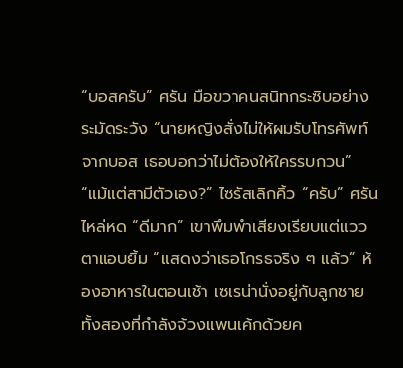“บอสครับ” ศรัน มือขวาคนสนิทกระซิบอย่างระมัดระวัง “นายหญิงสั่งไม่ให้ผมรับโทรศัพท์จากบอส เธอบอกว่าไม่ต้องให้ใครรบกวน” “แม้แต่สามีตัวเอง?” ไซรัสเลิกคิ้ว “ครับ” ศรันไหล่หด “ดีมาก” เขาพึมพำเสียงเรียบแต่แววตาแอบยิ้ม “แสดงว่าเธอโกรธจริง ๆ แล้ว” ห้องอาหารในตอนเช้า เซเรน่านั่งอยู่กับลูกชายทั้งสองที่กำลังจ้วงแพนเค้กด้วยค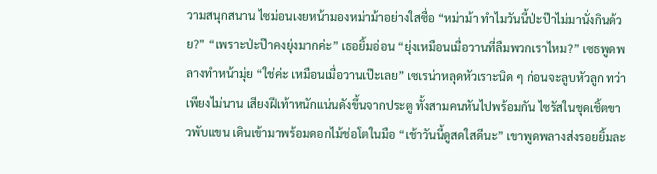วามสนุกสนาน ไซม่อนเงยหน้ามองหม่าม้าอย่างใสซื่อ “หม่าม้า ทำไมวันนี้ป่ะป๊าไม่มานั่งกินด้วย?” “เพราะป่ะป๊าคงยุ่งมากค่ะ” เธอยิ้มอ่อน “ยุ่งเหมือนเมื่อวานที่ลืมพวกเราไหม?” เซธพูดพลางทำหน้ามุ่ย “ใช่ค่ะ เหมือนเมื่อวานเป๊ะเลย” เซเรน่าหลุดหัวเราะนิด ๆ ก่อนจะลูบหัวลูก ทว่าเพียงไม่นาน เสียงฝีเท้าหนักแน่นดังขึ้นจากประตู ทั้งสามคนหันไปพร้อมกัน ไซรัสในชุดเชิ้ตขาวพับแขน เดินเข้ามาพร้อมดอกไม้ช่อโตในมือ “เช้าวันนี้ดูสดใสดีนะ” เขาพูดพลางส่งรอยยิ้มละ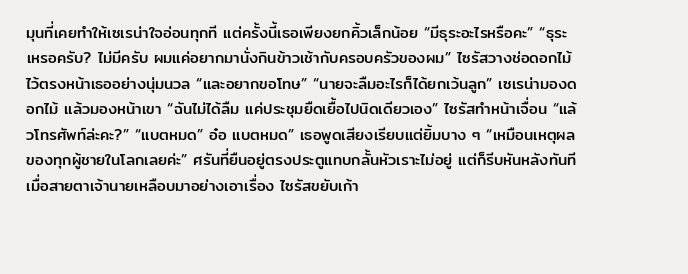มุนที่เคยทำให้เซเรน่าใจอ่อนทุกที แต่ครั้งนี้เธอเพียงยกคิ้วเล็กน้อย “มีธุระอะไรหรือคะ” “ธุระเหรอครับ? ไม่มีครับ ผมแค่อยากมานั่งกินข้าวเช้ากับครอบครัวของผม” ไซรัสวางช่อดอกไม้ไว้ตรงหน้าเธออย่างนุ่มนวล “และอยากขอโทษ” “นายจะลืมอะไรก็ได้ยกเว้นลูก” เซเรน่ามองดอกไม้ แล้วมองหน้าเขา “ฉันไม่ได้ลืม แค่ประชุมยืดเยื้อไปนิดเดียวเอง” ไซรัสทำหน้าเจื่อน “แล้วโทรศัพท์ล่ะคะ?” “แบตหมด” อ๋อ แบตหมด” เธอพูดเสียงเรียบแต่ยิ้มบาง ๆ “เหมือนเหตุผลของทุกผู้ชายในโลกเลยค่ะ” ศรันที่ยืนอยู่ตรงประตูแทบกลั้นหัวเราะไม่อยู่ แต่ก็รีบหันหลังทันทีเมื่อสายตาเจ้านายเหลือบมาอย่างเอาเรื่อง ไซรัสขยับเก้า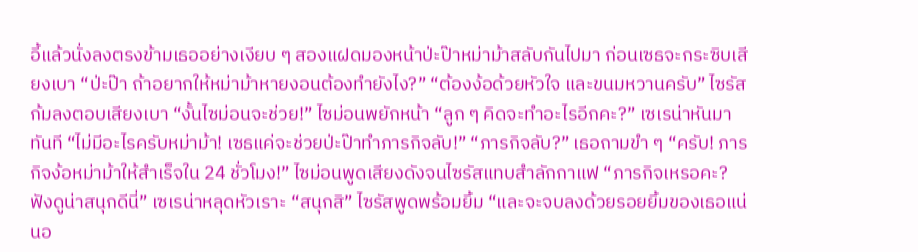อี้แล้วนั่งลงตรงข้ามเธออย่างเงียบ ๆ สองแฝดมองหน้าป่ะป๊าหม่าม้าสลับกันไปมา ก่อนเซธจะกระซิบเสียงเบา “ป่ะป๊า ถ้าอยากให้หม่าม้าหายงอนต้องทำยังไง?” “ต้องง้อด้วยหัวใจ และขนมหวานครับ” ไซรัสก้มลงตอบเสียงเบา “งั้นไซม่อนจะช่วย!” ไซม่อนพยักหน้า “ลูก ๆ คิดจะทำอะไรอีกคะ?” เซเรน่าหันมาทันที “ไม่มีอะไรครับหม่าม้า! เซธแค่จะช่วยป่ะป๊าทำภารกิจลับ!” “ภารกิจลับ?” เธอถามขำ ๆ “ครับ! ภารกิจง้อหม่าม้าให้สำเร็จใน 24 ชั่วโมง!” ไซม่อนพูดเสียงดังจนไซรัสแทบสำลักกาแฟ “ภารกิจเหรอคะ? ฟังดูน่าสนุกดีนี่” เซเรน่าหลุดหัวเราะ “สนุกสิ” ไซรัสพูดพร้อมยิ้ม “และจะจบลงด้วยรอยยิ้มของเธอแน่นอ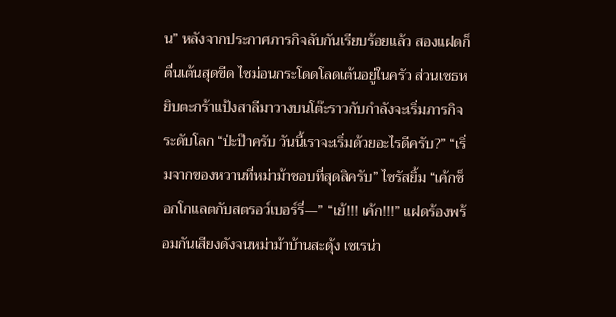น” หลังจากประกาศภารกิจลับกันเรียบร้อยแล้ว สองแฝดก็ตื่นเต้นสุดขีด ไซม่อนกระโดดโลดเต้นอยู่ในครัว ส่วนเซธหยิบตะกร้าแป้งสาลีมาวางบนโต๊ะราวกับกำลังจะเริ่มภารกิจระดับโลก “ป่ะป๊าครับ วันนี้เราจะเริ่มด้วยอะไรดีครับ?” “เริ่มจากของหวานที่หม่าม้าชอบที่สุดสิครับ” ไซรัสยิ้ม “เค้กช็อกโกแลตกับสตรอว์เบอร์รี่—” “เย้!!! เค้ก!!!” แฝดร้องพร้อมกันเสียงดังจนหม่าม้าบ้านสะดุ้ง เซเรน่า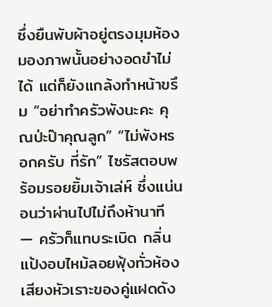ซึ่งยืนพับผ้าอยู่ตรงมุมห้องมองภาพนั้นอย่างอดขำไม่ได้ แต่ก็ยังแกล้งทำหน้าขรึม “อย่าทำครัวพังนะคะ คุณป่ะป๊าคุณลูก” “ไม่พังหรอกครับ ที่รัก” ไซรัสตอบพร้อมรอยยิ้มเจ้าเล่ห์ ซึ่งแน่นอนว่าผ่านไปไม่ถึงห้านาที — ครัวก็แทบระเบิด กลิ่นแป้งอบไหม้ลอยฟุ้งทั่วห้อง เสียงหัวเราะของคู่แฝดดัง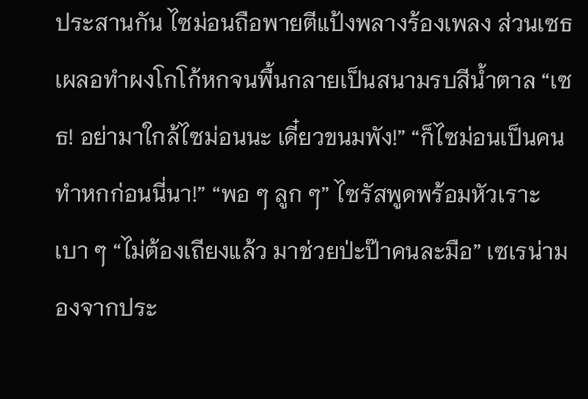ประสานกัน ไซม่อนถือพายตีแป้งพลางร้องเพลง ส่วนเซธเผลอทำผงโกโก้หกจนพื้นกลายเป็นสนามรบสีน้ำตาล “เซธ! อย่ามาใกล้ไซม่อนนะ เดี๋ยวขนมพัง!” “ก็ไซม่อนเป็นคนทำหกก่อนนี่นา!” “พอ ๆ ลูก ๆ” ไซรัสพูดพร้อมหัวเราะเบา ๆ “ไม่ต้องเถียงแล้ว มาช่วยป่ะป๊าคนละมือ” เซเรน่ามองจากประ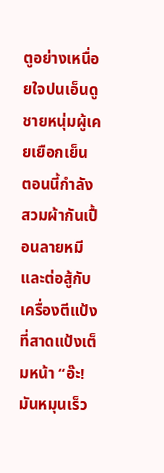ตูอย่างเหนื่อยใจปนเอ็นดู ชายหนุ่มผู้เคยเยือกเย็น ตอนนี้กำลังสวมผ้ากันเปื้อนลายหมีและต่อสู้กับเครื่องตีแป้งที่สาดแป้งเต็มหน้า “อ๊ะ! มันหมุนเร็ว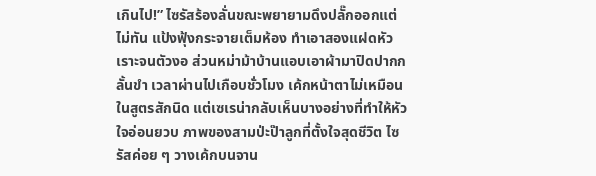เกินไป!” ไซรัสร้องลั่นขณะพยายามดึงปลั๊กออกแต่ไม่ทัน แป้งฟุ้งกระจายเต็มห้อง ทำเอาสองแฝดหัวเราะจนตัวงอ ส่วนหม่าม้าบ้านแอบเอาผ้ามาปิดปากกลั้นขำ เวลาผ่านไปเกือบชั่วโมง เค้กหน้าตาไม่เหมือนในสูตรสักนิด แต่เซเรน่ากลับเห็นบางอย่างที่ทำให้หัวใจอ่อนยวบ ภาพของสามป่ะป๊าลูกที่ตั้งใจสุดชีวิต ไซรัสค่อย ๆ วางเค้กบนจาน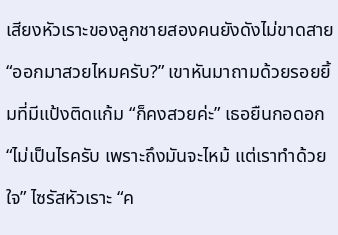เสียงหัวเราะของลูกชายสองคนยังดังไม่ขาดสาย “ออกมาสวยไหมครับ?” เขาหันมาถามด้วยรอยยิ้มที่มีแป้งติดแก้ม “ก็คงสวยค่ะ” เธอยืนกอดอก “ไม่เป็นไรครับ เพราะถึงมันจะไหม้ แต่เราทำด้วยใจ” ไซรัสหัวเราะ “ค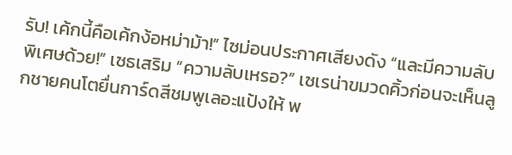รับ! เค้กนี้คือเค้กง้อหม่าม้า!” ไซม่อนประกาศเสียงดัง “และมีความลับพิเศษด้วย!” เซธเสริม “ความลับเหรอ?” เซเรน่าขมวดคิ้วก่อนจะเห็นลูกชายคนโตยื่นการ์ดสีชมพูเลอะแป้งให้ พ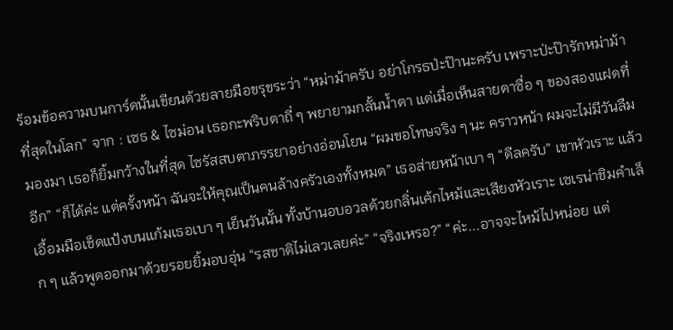ร้อมข้อความบนการ์ดนั้นเขียนด้วยลายมือขรุขระว่า “หม่าม้าครับ อย่าโกรธป่ะป๊านะครับ เพราะป่ะป๊ารักหม่าม้าที่สุดในโลก” จาก : เซธ & ไซม่อน เธอกะพริบตาถี่ ๆ พยายามกลั้นน้ำตา แต่เมื่อเห็นสายตาซื่อ ๆ ของสองแฝดที่มองมา เธอก็ยิ้มกว้างในที่สุด ไซรัสสบตาภรรยาอย่างอ่อนโยน “ผมขอโทษจริง ๆ นะ คราวหน้า ผมจะไม่มีวันลืมอีก” “ก็ได้ค่ะ แต่ครั้งหน้า ฉันจะให้คุณเป็นคนล้างครัวเองทั้งหมด” เธอส่ายหน้าเบา ๆ “ดีลครับ” เขาหัวเราะ แล้วเอื้อมมือเช็ดแป้งบนแก้มเธอเบา ๆ เย็นวันนั้น ทั้งบ้านอบอวลด้วยกลิ่นเค้กไหม้และเสียงหัวเราะ เซเรน่าชิมคำเล็ก ๆ แล้วพูดออกมาด้วยรอยยิ้มอบอุ่น “รสชาติไม่เลวเลยค่ะ” “จริงเหรอ?” “ค่ะ...อาจจะไหม้ไปหน่อย แต่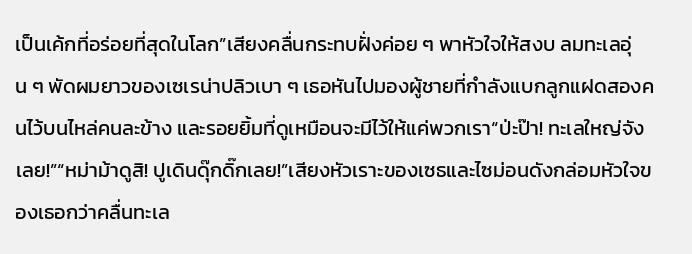เป็นเค้กที่อร่อยที่สุดในโลก”เสียงคลื่นกระทบฝั่งค่อย ๆ พาหัวใจให้สงบ ลมทะเลอุ่น ๆ พัดผมยาวของเซเรน่าปลิวเบา ๆ เธอหันไปมองผู้ชายที่กำลังแบกลูกแฝดสองคนไว้บนไหล่คนละข้าง และรอยยิ้มที่ดูเหมือนจะมีไว้ให้แค่พวกเรา“ป่ะป๊า! ทะเลใหญ่จังเลย!”“หม่าม้าดูสิ! ปูเดินดุ๊กดิ๊กเลย!”เสียงหัวเราะของเซธและไซม่อนดังกล่อมหัวใจของเธอกว่าคลื่นทะเล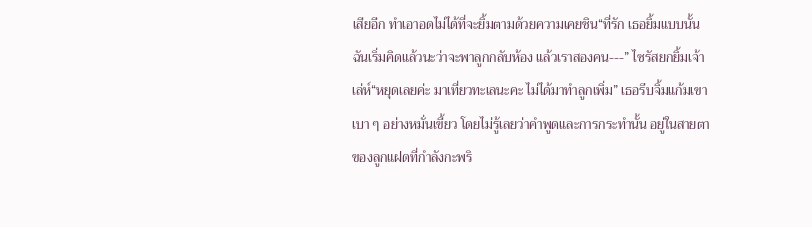เสียอีก ทำเอาอดไม่ได้ที่จะยิ้มตามด้วยความเคยชิน“ที่รัก เธอยิ้มแบบนั้น ฉันเริ่มคิดแล้วนะว่าจะพาลูกกลับห้อง แล้วเราสองคน---” ไซรัสยกยิ้มเจ้าเล่ห์“หยุดเลยค่ะ มาเที่ยวทะเลนะคะ ไม่ได้มาทำลูกเพิ่ม” เธอรีบจิ้มแก้มเขาเบา ๆ อย่างหมั่นเขี้ยว โดยไม่รู้เลยว่าคำพูดและการกระทำนั้น อยู่ในสายตาของลูกแฝดที่กำลังกะพริ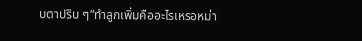บตาปริบ ๆ“ทำลูกเพิ่มคืออะไรเหรอหม่า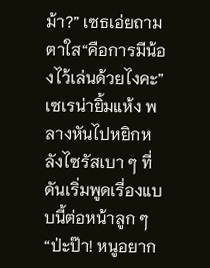ม้า?” เซธเอ่ยถามตาใส“คือการมีน้องไว้เล่นด้วยไงคะ” เซเรน่ายิ้มแห้ง พลางหันไปหยิกหลังไซรัสเบา ๆ ที่ดันเริ่มพูดเรื่องแบบนี้ต่อหน้าลูก ๆ “ป่ะป๊า! หนูอยาก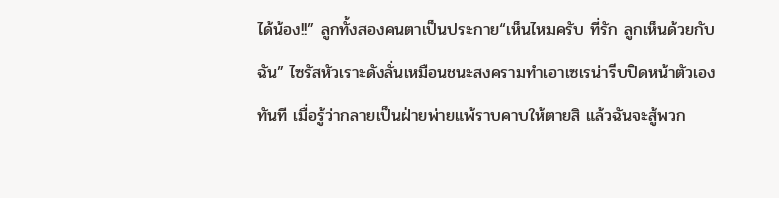ได้น้อง!!” ลูกทั้งสองคนตาเป็นประกาย“เห็นไหมครับ ที่รัก ลูกเห็นด้วยกับฉัน” ไซรัสหัวเราะดังลั่นเหมือนชนะสงครามทำเอาเซเรน่ารีบปิดหน้าตัวเองทันที เมื่อรู้ว่ากลายเป็นฝ่ายพ่ายแพ้ราบคาบให้ตายสิ แล้วฉันจะสู้พวก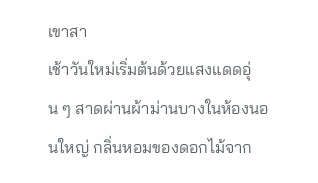เขาสา
เช้าวันใหม่เริ่มต้นด้วยแสงแดดอุ่น ๆ สาดผ่านผ้าม่านบางในห้องนอนใหญ่ กลิ่นหอมของดอกไม้จาก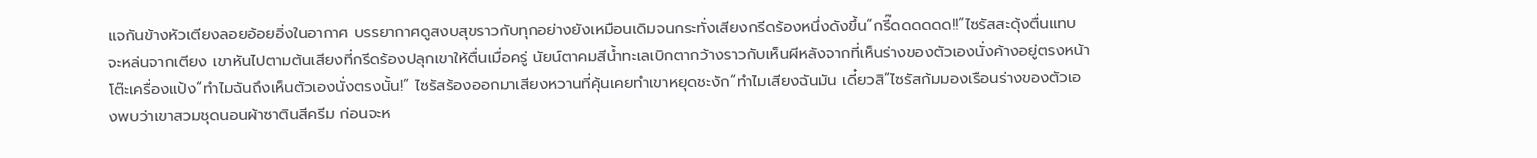แจกันข้างหัวเตียงลอยอ้อยอิ่งในอากาศ บรรยากาศดูสงบสุขราวกับทุกอย่างยังเหมือนเดิมจนกระทั่งเสียงกรีดร้องหนึ่งดังขึ้น“กรี๊ดดดดดด!!”ไซรัสสะดุ้งตื่นแทบจะหล่นจากเตียง เขาหันไปตามต้นเสียงที่กรีดร้องปลุกเขาให้ตื่นเมื่อครู่ นัยน์ตาคมสีน้ำทะเลเบิกตากว้างราวกับเห็นผีหลังจากที่เห็นร่างของตัวเองนั่งค้างอยู่ตรงหน้าโต๊ะเครื่องแป้ง“ทำไมฉันถึงเห็นตัวเองนั่งตรงนั้น!” ไซรัสร้องออกมาเสียงหวานที่คุ้นเคยทำเขาหยุดชะงัก“ทำไมเสียงฉันมัน เดี๋ยวสิ”ไซรัสก้มมองเรือนร่างของตัวเองพบว่าเขาสวมชุดนอนผ้าซาตินสีครีม ก่อนจะห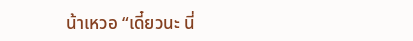น้าเหวอ “เดี๋ยวนะ นี่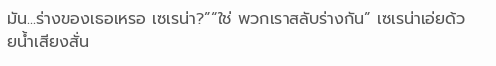มัน...ร่างของเธอเหรอ เซเรน่า?”“ใช่ พวกเราสลับร่างกัน” เซเรน่าเอ่ยด้วยน้ำเสียงสั่น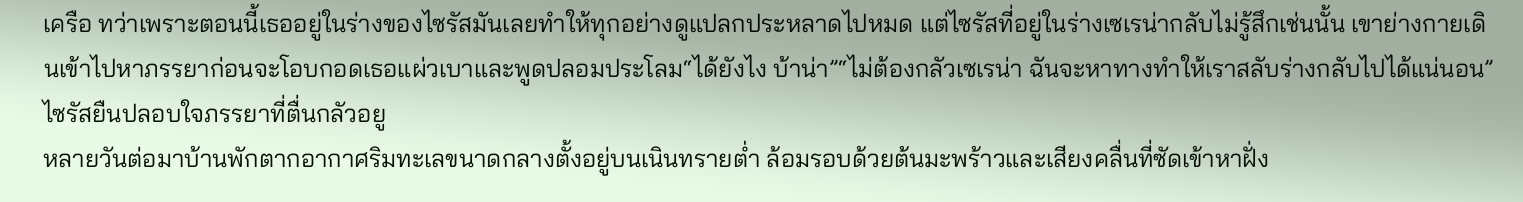เครือ ทว่าเพราะตอนนี้เธออยู่ในร่างของไซรัสมันเลยทำให้ทุกอย่างดูแปลกประหลาดไปหมด แต่ไซรัสที่อยู่ในร่างเซเรน่ากลับไม่รู้สึกเช่นนั้น เขาย่างกายเดินเข้าไปหาภรรยาก่อนจะโอบกอดเธอแผ่วเบาและพูดปลอมประโลม“ได้ยังไง บ้าน่า”“ไม่ต้องกลัวเซเรน่า ฉันจะหาทางทำให้เราสลับร่างกลับไปได้แน่นอน”ไซรัสยืนปลอบใจภรรยาที่ตื่นกลัวอยู
หลายวันต่อมาบ้านพักตากอากาศริมทะเลขนาดกลางตั้งอยู่บนเนินทรายต่ำ ล้อมรอบด้วยต้นมะพร้าวและเสียงคลื่นที่ซัดเข้าหาฝั่ง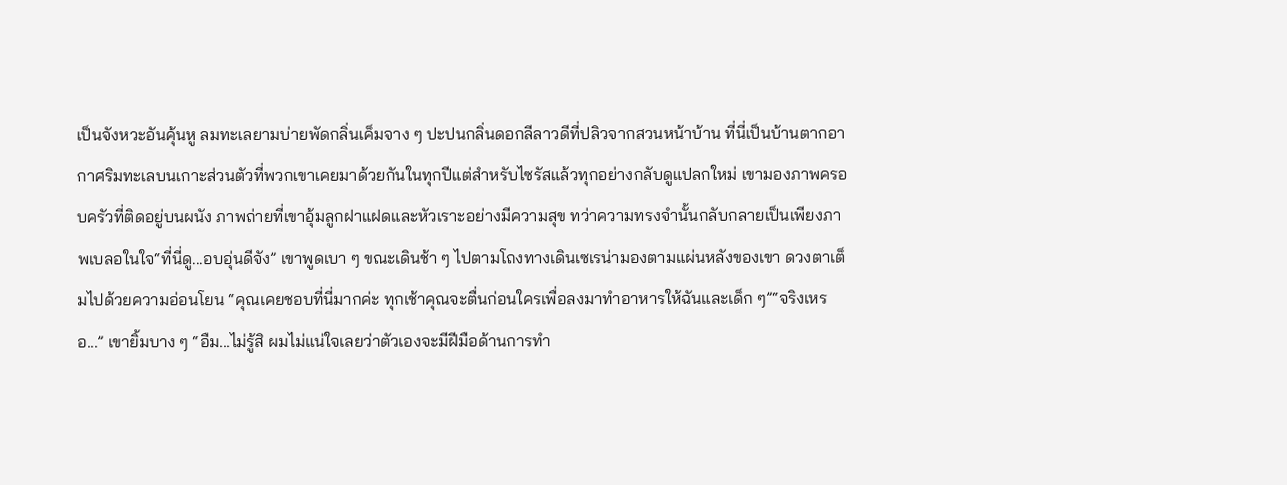เป็นจังหวะอันคุ้นหู ลมทะเลยามบ่ายพัดกลิ่นเค็มจาง ๆ ปะปนกลิ่นดอกลีลาวดีที่ปลิวจากสวนหน้าบ้าน ที่นี่เป็นบ้านตากอากาศริมทะเลบนเกาะส่วนตัวที่พวกเขาเคยมาด้วยกันในทุกปีแต่สำหรับไซรัสแล้วทุกอย่างกลับดูแปลกใหม่ เขามองภาพครอบครัวที่ติดอยู่บนผนัง ภาพถ่ายที่เขาอุ้มลูกฝาแฝดและหัวเราะอย่างมีความสุข ทว่าความทรงจำนั้นกลับกลายเป็นเพียงภาพเบลอในใจ“ที่นี่ดู...อบอุ่นดีจัง” เขาพูดเบา ๆ ขณะเดินช้า ๆ ไปตามโถงทางเดินเซเรน่ามองตามแผ่นหลังของเขา ดวงตาเต็มไปด้วยความอ่อนโยน “คุณเคยชอบที่นี่มากค่ะ ทุกเช้าคุณจะตื่นก่อนใครเพื่อลงมาทำอาหารให้ฉันและเด็ก ๆ”“จริงเหรอ...” เขายิ้มบาง ๆ “อืม...ไม่รู้สิ ผมไม่แน่ใจเลยว่าตัวเองจะมีฝีมือด้านการทำ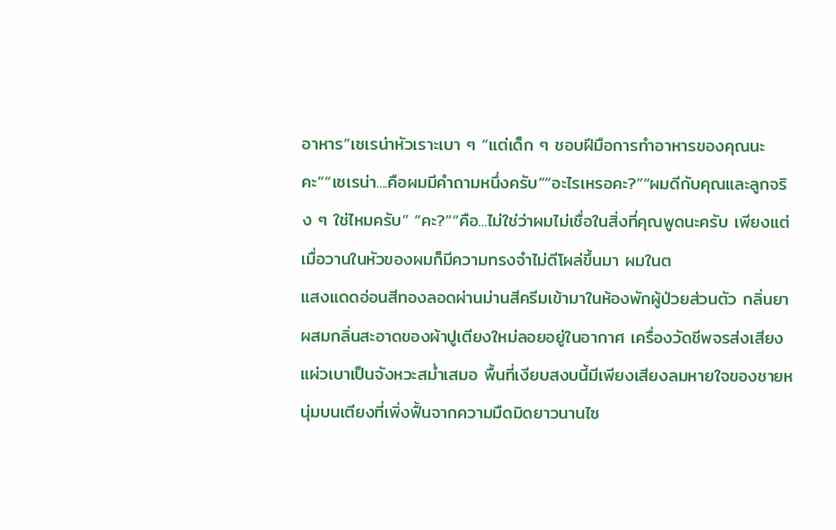อาหาร”เซเรน่าหัวเราะเบา ๆ “แต่เด็ก ๆ ชอบฝีมือการทำอาหารของคุณนะคะ”“เซเรน่า....คือผมมีคำถามหนึ่งครับ”“อะไรเหรอคะ?”“ผมดีกับคุณและลูกจริง ๆ ใช่ไหมครับ” “คะ?”“คือ...ไม่ใช่ว่าผมไม่เชื่อในสิ่งที่คุณพูดนะครับ เพียงแต่เมื่อวานในหัวของผมก็มีความทรงจำไม่ดีโผล่ขึ้นมา ผมในต
แสงแดดอ่อนสีทองลอดผ่านม่านสีครีมเข้ามาในห้องพักผู้ป่วยส่วนตัว กลิ่นยาผสมกลิ่นสะอาดของผ้าปูเตียงใหม่ลอยอยู่ในอากาศ เครื่องวัดชีพจรส่งเสียงแผ่วเบาเป็นจังหวะสม่ำเสมอ พื้นที่เงียบสงบนี้มีเพียงเสียงลมหายใจของชายหนุ่มบนเตียงที่เพิ่งฟื้นจากความมืดมิดยาวนานไซ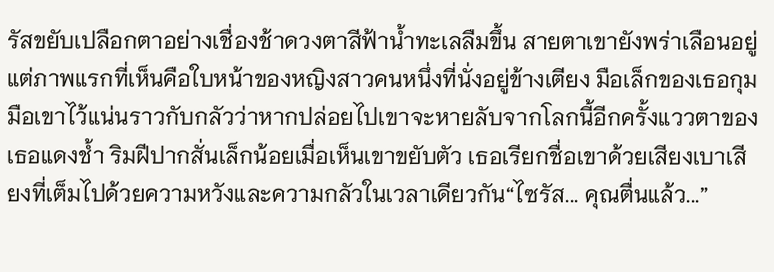รัสขยับเปลือกตาอย่างเชื่องช้าดวงตาสีฟ้าน้ำทะเลลืมขึ้น สายตาเขายังพร่าเลือนอยู่แต่ภาพแรกที่เห็นคือใบหน้าของหญิงสาวคนหนึ่งที่นั่งอยู่ข้างเตียง มือเล็กของเธอกุมมือเขาไว้แน่นราวกับกลัวว่าหากปล่อยไปเขาจะหายลับจากโลกนี้อีกครั้งแววตาของเธอแดงช้ำ ริมฝีปากสั่นเล็กน้อยเมื่อเห็นเขาขยับตัว เธอเรียกชื่อเขาด้วยเสียงเบาเสียงที่เต็มไปด้วยความหวังและความกลัวในเวลาเดียวกัน“ไซรัส... คุณตื่นแล้ว...”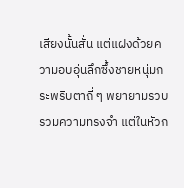เสียงนั้นสั่น แต่แฝงด้วยความอบอุ่นลึกซึ้งชายหนุ่มกระพริบตาถี่ ๆ พยายามรวบรวมความทรงจำ แต่ในหัวก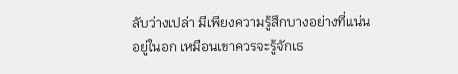ลับว่างเปล่า มีเพียงความรู้สึกบางอย่างที่แน่นอยู่ในอก เหมือนเขาควรจะรู้จักเธ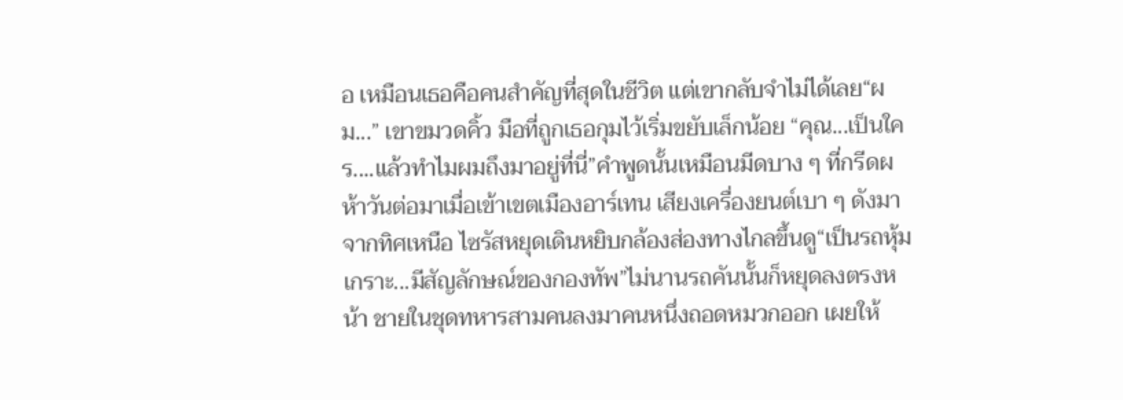อ เหมือนเธอคือคนสำคัญที่สุดในชีวิต แต่เขากลับจำไม่ได้เลย“ผม...” เขาขมวดคิ้ว มือที่ถูกเธอกุมไว้เริ่มขยับเล็กน้อย “คุณ...เป็นใคร....แล้วทำไมผมถึงมาอยู่ที่นี่”คำพูดนั้นเหมือนมีดบาง ๆ ที่กรีดผ
ห้าวันต่อมาเมื่อเข้าเขตเมืองอาร์เทน เสียงเครื่องยนต์เบา ๆ ดังมาจากทิศเหนือ ไซรัสหยุดเดินหยิบกล้องส่องทางไกลขึ้นดู“เป็นรถหุ้มเกราะ...มีสัญลักษณ์ของกองทัพ”ไม่นานรถคันนั้นก็หยุดลงตรงหน้า ชายในชุดทหารสามคนลงมาคนหนึ่งถอดหมวกออก เผยให้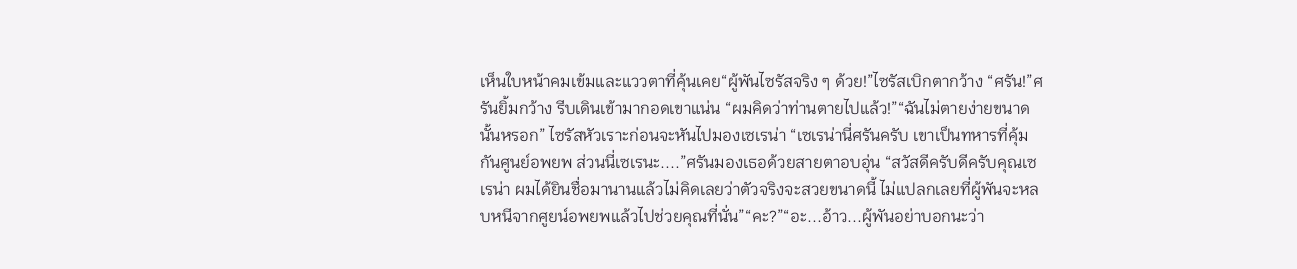เห็นใบหน้าคมเข้มและแววตาที่คุ้นเคย“ผู้พันไซรัสจริง ๆ ด้วย!”ไซรัสเบิกตากว้าง “ศรัน!”ศรันยิ้มกว้าง รีบเดินเข้ามากอดเขาแน่น “ผมคิดว่าท่านตายไปแล้ว!”“ฉันไม่ตายง่ายขนาดนั้นหรอก” ไซรัสหัวเราะก่อนจะหันไปมองเซเรน่า “เซเรน่านี่ศรันครับ เขาเป็นทหารที่คุ้มกันศูนย์อพยพ ส่วนนี่เซเรนะ....”ศรันมองเธอด้วยสายตาอบอุ่น “สวัสดีครับดีครับคุณเซเรน่า ผมได้ยินชื่อมานานแล้วไม่คิดเลยว่าตัวจริงจะสวยขนาดนี้ ไม่แปลกเลยที่ผู้พันจะหลบหนีจากศูยน์อพยพแล้วไปช่วยคุณที่นั่น”“คะ?”“อะ...อ้าว...ผู้พันอย่าบอกนะว่า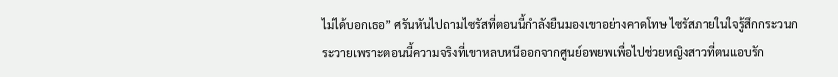ไม่ได้บอกเธอ” ศรันหันไปถามไซรัสที่ตอนนี้กำลังยืนมองเขาอย่างคาดโทษ ไซรัสภายในใจรู้สึกกระวนกระวายเพราะตอนนี้ความจริงที่เขาหลบหนีออกจากศูนย์อพยพเพื่อไปช่วยหญิงสาวที่ตนแอบรัก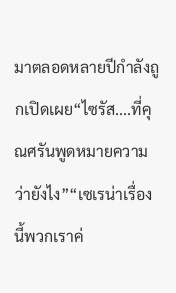มาตลอดหลายปีกำลังถูกเปิดเผย“ไซรัส....ที่คุณศรันพูดหมายความว่ายังไง”“เซเรน่าเรื่องนี้พวกเราค่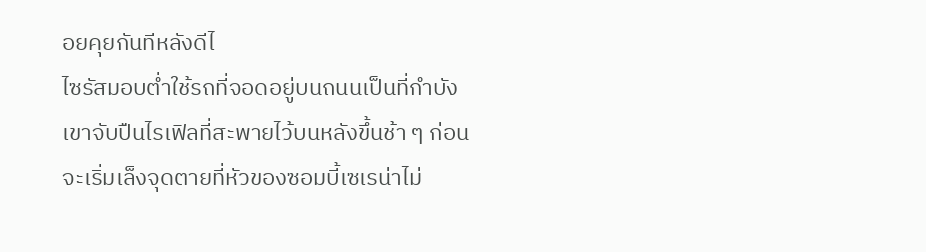อยคุยกันทีหลังดีไ
ไซรัสมอบต่ำใช้รถที่จอดอยู่บนถนนเป็นที่กำบัง เขาจับปืนไรเฟิลที่สะพายไว้บนหลังขึ้นช้า ๆ ก่อนจะเริ่มเล็งจุดตายที่หัวของซอมบี้เซเรน่าไม่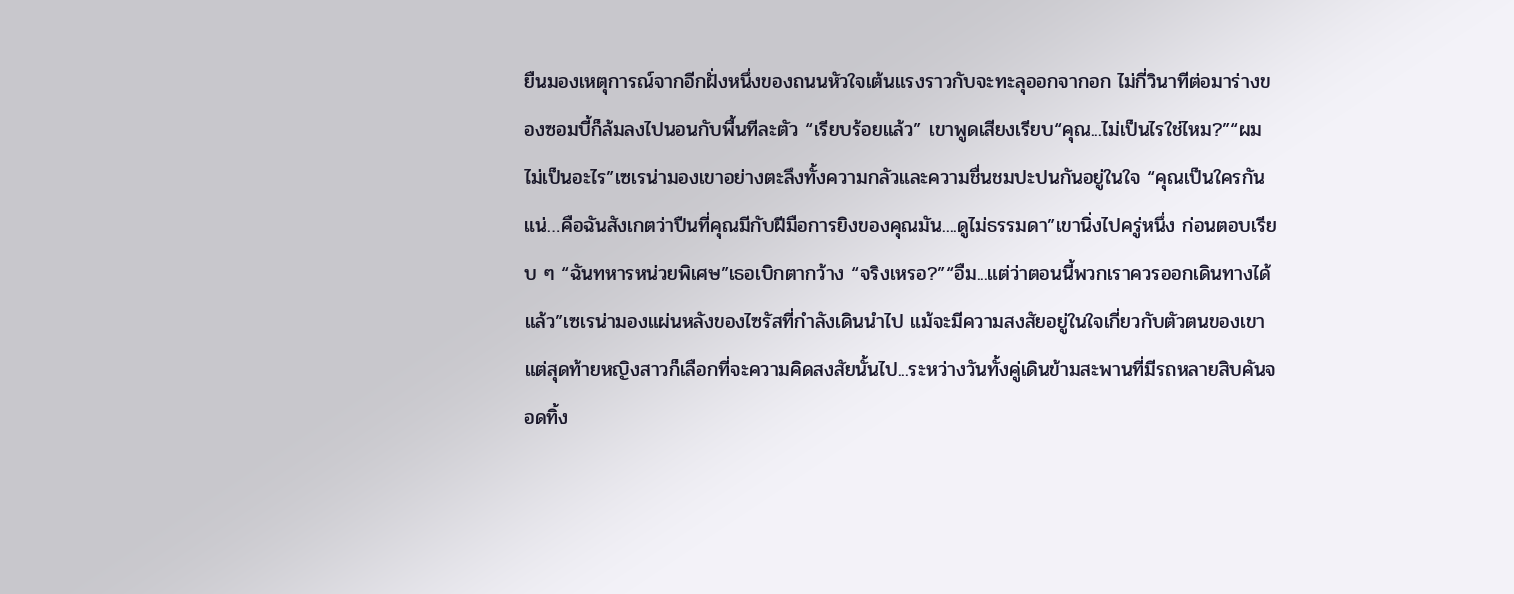ยืนมองเหตุการณ์จากอีกฝั่งหนึ่งของถนนหัวใจเต้นแรงราวกับจะทะลุออกจากอก ไม่กี่วินาทีต่อมาร่างของซอมบี้ก็ล้มลงไปนอนกับพื้นทีละตัว “เรียบร้อยแล้ว” เขาพูดเสียงเรียบ“คุณ...ไม่เป็นไรใช่ไหม?”“ผมไม่เป็นอะไร”เซเรน่ามองเขาอย่างตะลึงทั้งความกลัวและความชื่นชมปะปนกันอยู่ในใจ “คุณเป็นใครกันแน่…คือฉันสังเกตว่าปืนที่คุณมีกับฝีมือการยิงของคุณมัน....ดูไม่ธรรมดา”เขานิ่งไปครู่หนึ่ง ก่อนตอบเรียบ ๆ “ฉันทหารหน่วยพิเศษ”เธอเบิกตากว้าง “จริงเหรอ?”“อืม...แต่ว่าตอนนี้พวกเราควรออกเดินทางได้แล้ว”เซเรน่ามองแผ่นหลังของไซรัสที่กำลังเดินนำไป แม้จะมีความสงสัยอยู่ในใจเกี่ยวกับตัวตนของเขาแต่สุดท้ายหญิงสาวก็เลือกที่จะความคิดสงสัยนั้นไป...ระหว่างวันทั้งคู่เดินข้ามสะพานที่มีรถหลายสิบคันจอดทิ้ง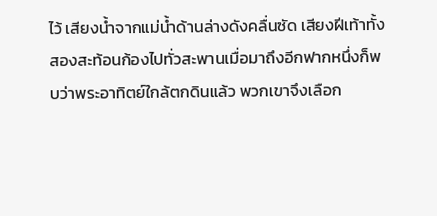ไว้ เสียงน้ำจากแม่น้ำด้านล่างดังคลื่นซัด เสียงฝีเท้าทั้งสองสะท้อนก้องไปทั่วสะพานเมื่อมาถึงอีกฟากหนึ่งก็พบว่าพระอาทิตย์ใกล้ตกดินแล้ว พวกเขาจึงเลือก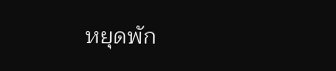หยุดพัก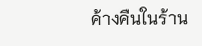ค้างคืนในร้าน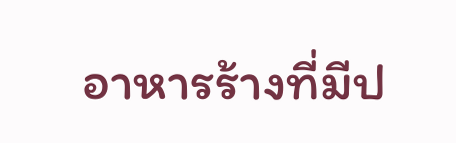อาหารร้างที่มีป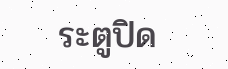ระตูปิด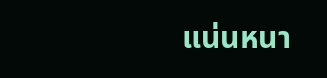แน่นหนา